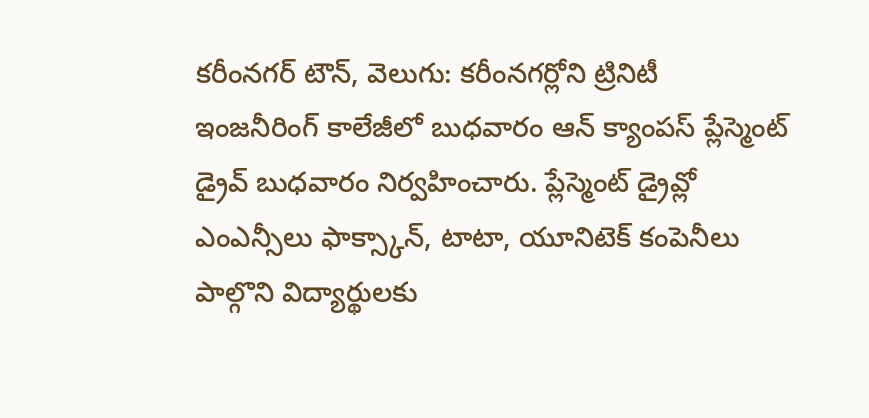కరీంనగర్ టౌన్, వెలుగు: కరీంనగర్లోని ట్రినిటీ ఇంజనీరింగ్ కాలేజీలో బుధవారం ఆన్ క్యాంపస్ ప్లేస్మెంట్ డ్రైవ్ బుధవారం నిర్వహించారు. ప్లేస్మెంట్ డ్రైవ్లో ఎంఎన్సీలు ఫాక్స్కాన్, టాటా, యూనిటెక్ కంపెనీలు పాల్గొని విద్యార్థులకు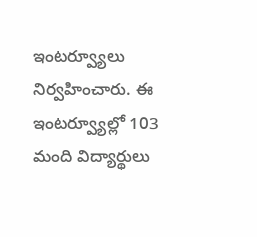ఇంటర్వ్యూలు నిర్వహించారు. ఈ ఇంటర్వ్యూల్లో 103 మంది విద్యార్థులు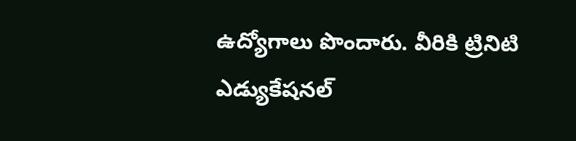ఉద్యోగాలు పొందారు. వీరికి ట్రినిటి ఎడ్యుకేషనల్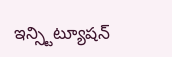ఇన్స్టిట్యూషన్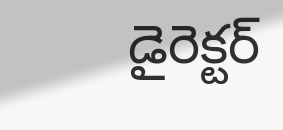డైరెక్టర్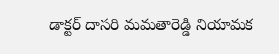డాక్టర్ దాసరి మమతారెడ్డి నియామక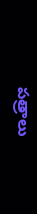పత్రాలు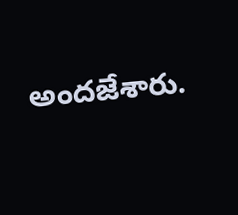అందజేశారు.